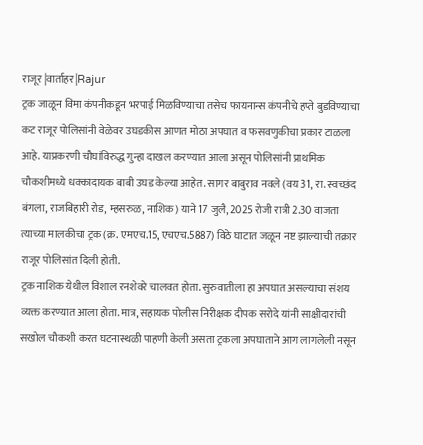राजूर |वार्ताहर|Rajur
ट्रक जाळून विमा कंपनीकडून भरपाई मिळविण्याचा तसेच फायनान्स कंपनीचे हप्ते बुडविण्याचा कट राजूर पोलिसांनी वेळेवर उघडकीस आणत मोठा अपघात व फसवणुकीचा प्रकार टाळला आहे. याप्रकरणी चौघांविरुद्ध गुन्हा दाखल करण्यात आला असून पोलिसांनी प्राथमिक चौकशीमध्ये धक्कादायक बाबी उघड केल्या आहेत. सागर बाबुराव नवले (वय 31, रा. स्वच्छंद बंगला, राजबिहारी रोड, म्हसरुळ, नाशिक) याने 17 जुलै, 2025 रोजी रात्री 2.30 वाजता त्याच्या मालकीचा ट्रक (क्र. एमएच.15, एचएच.5887) विठे घाटात जळून नष्ट झाल्याची तक्रार राजूर पोलिसांत दिली होती.
ट्रक नाशिक येथील विशाल रनशेवरे चालवत होता. सुरुवातीला हा अपघात असल्याचा संशय व्यक्त करण्यात आला होता. मात्र, सहायक पोलीस निरीक्षक दीपक सरोदे यांनी साक्षीदारांची सखोल चौकशी करत घटनास्थळी पाहणी केली असता ट्रकला अपघाताने आग लागलेली नसून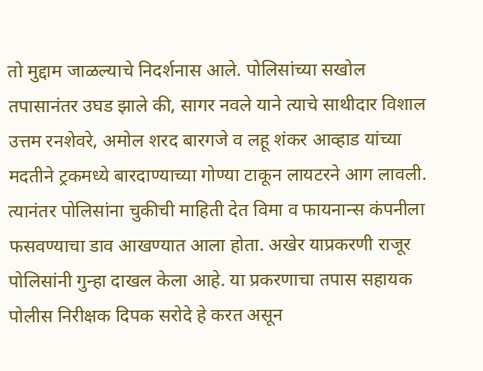तो मुद्दाम जाळल्याचे निदर्शनास आले. पोलिसांच्या सखोल तपासानंतर उघड झाले की, सागर नवले याने त्याचे साथीदार विशाल उत्तम रनशेवरे, अमोल शरद बारगजे व लहू शंकर आव्हाड यांच्या मदतीने ट्रकमध्ये बारदाण्याच्या गोण्या टाकून लायटरने आग लावली.
त्यानंतर पोलिसांना चुकीची माहिती देत विमा व फायनान्स कंपनीला फसवण्याचा डाव आखण्यात आला होता. अखेर याप्रकरणी राजूर पोलिसांनी गुन्हा दाखल केला आहे. या प्रकरणाचा तपास सहायक पोलीस निरीक्षक दिपक सरोदे हे करत असून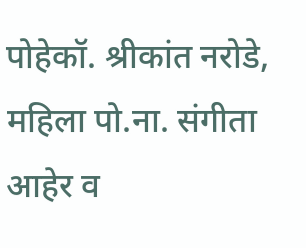पोहेकॉ. श्रीकांत नरोडे, महिला पो.ना. संगीता आहेर व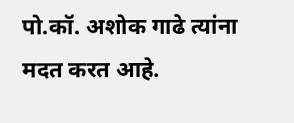पो.कॉ. अशोक गाढे त्यांना मदत करत आहे.